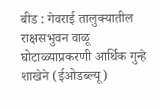बीड : गेवराई तालुक्यातील राक्षसभुवन वाळू घोटाळ्याप्रकरणी आर्थिक गुन्हे शाखेने (ईओडब्ल्यू)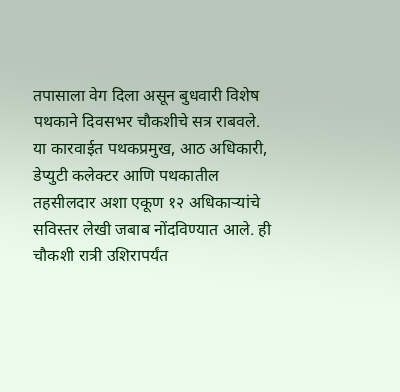तपासाला वेग दिला असून बुधवारी विशेष पथकाने दिवसभर चौकशीचे सत्र राबवले. या कारवाईत पथकप्रमुख, आठ अधिकारी, डेप्युटी कलेक्टर आणि पथकातील तहसीलदार अशा एकूण १२ अधिकाऱ्यांचे सविस्तर लेखी जबाब नोंदविण्यात आले. ही चौकशी रात्री उशिरापर्यंत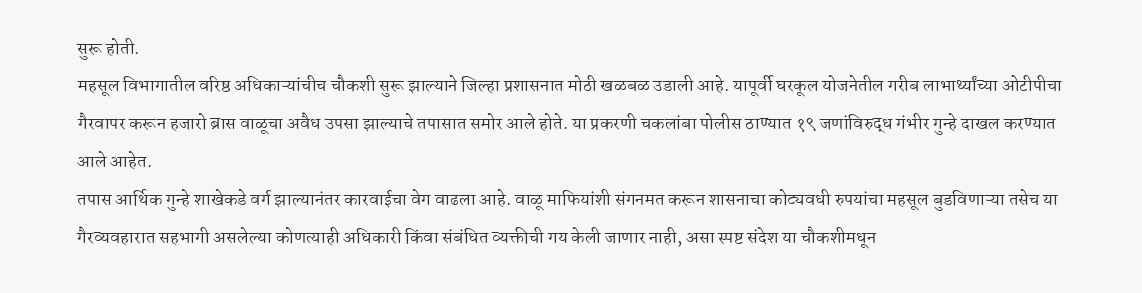सुरू होती.
महसूल विभागातील वरिष्ठ अधिकाऱ्यांचीच चौकशी सुरू झाल्याने जिल्हा प्रशासनात मोठी खळबळ उडाली आहे. यापूर्वी घरकूल योजनेतील गरीब लाभार्थ्यांच्या ओटीपीचा गैरवापर करून हजारो ब्रास वाळूचा अवैध उपसा झाल्याचे तपासात समोर आले होते. या प्रकरणी चकलांबा पोलीस ठाण्यात १९ जणांविरुद्ध गंभीर गुन्हे दाखल करण्यात आले आहेत.
तपास आर्थिक गुन्हे शाखेकडे वर्ग झाल्यानंतर कारवाईचा वेग वाढला आहे. वाळू माफियांशी संगनमत करून शासनाचा कोट्यवधी रुपयांचा महसूल बुडविणाऱ्या तसेच या गैरव्यवहारात सहभागी असलेल्या कोणत्याही अधिकारी किंवा संबंधित व्यक्तीची गय केली जाणार नाही, असा स्पष्ट संदेश या चौकशीमधून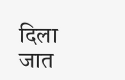दिला जात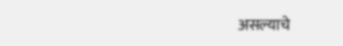असल्याचे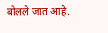बोलले जात आहे.